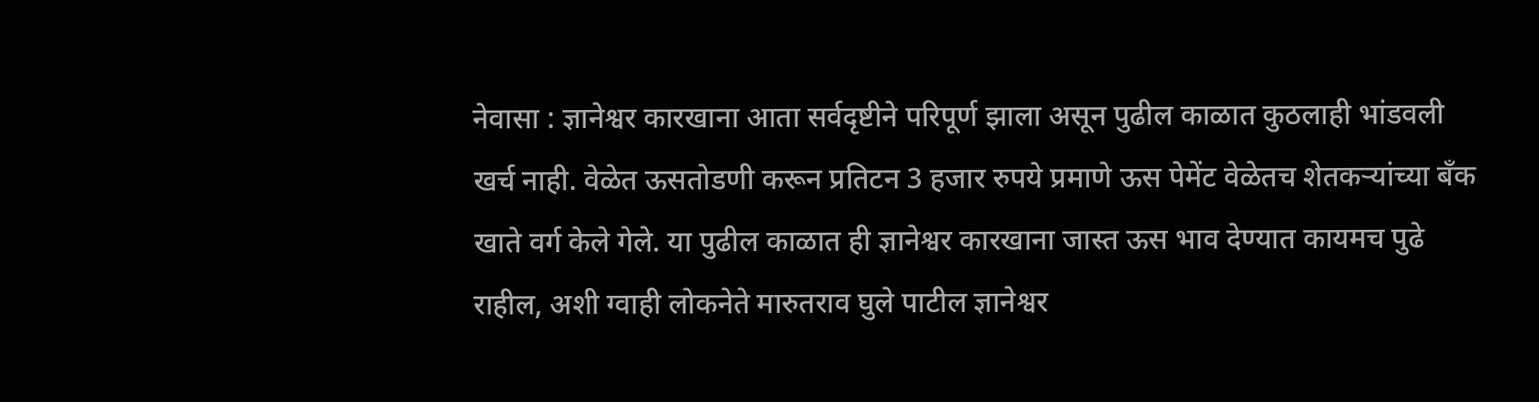नेवासा : ज्ञानेश्वर कारखाना आता सर्वदृष्टीने परिपूर्ण झाला असून पुढील काळात कुठलाही भांडवली खर्च नाही. वेळेत ऊसतोडणी करून प्रतिटन 3 हजार रुपये प्रमाणे ऊस पेमेंट वेळेतच शेतकऱ्यांच्या बँक खाते वर्ग केले गेले. या पुढील काळात ही ज्ञानेश्वर कारखाना जास्त ऊस भाव देण्यात कायमच पुढे राहील, अशी ग्वाही लोकनेते मारुतराव घुले पाटील ज्ञानेश्वर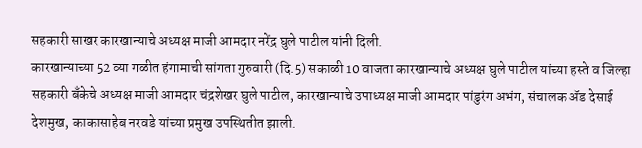सहकारी साखर कारखान्याचे अध्यक्ष माजी आमदार नरेंद्र घुले पाटील यांनी दिली.
कारखान्याच्या 52 व्या गळीत हंगामाची सांगता गुरुवारी (दि.5) सकाळी 10 वाजता कारखान्याचे अध्यक्ष घुले पाटील यांच्या हस्ते व जिल्हा सहकारी बँकेचे अध्यक्ष माजी आमदार चंद्रशेखर घुले पाटील, कारखान्याचे उपाध्यक्ष माजी आमदार पांडुरंग अभंग, संचालक ॲड देसाई देशमुख, काकासाहेब नरवडे यांच्या प्रमुख उपस्थितीत झाली.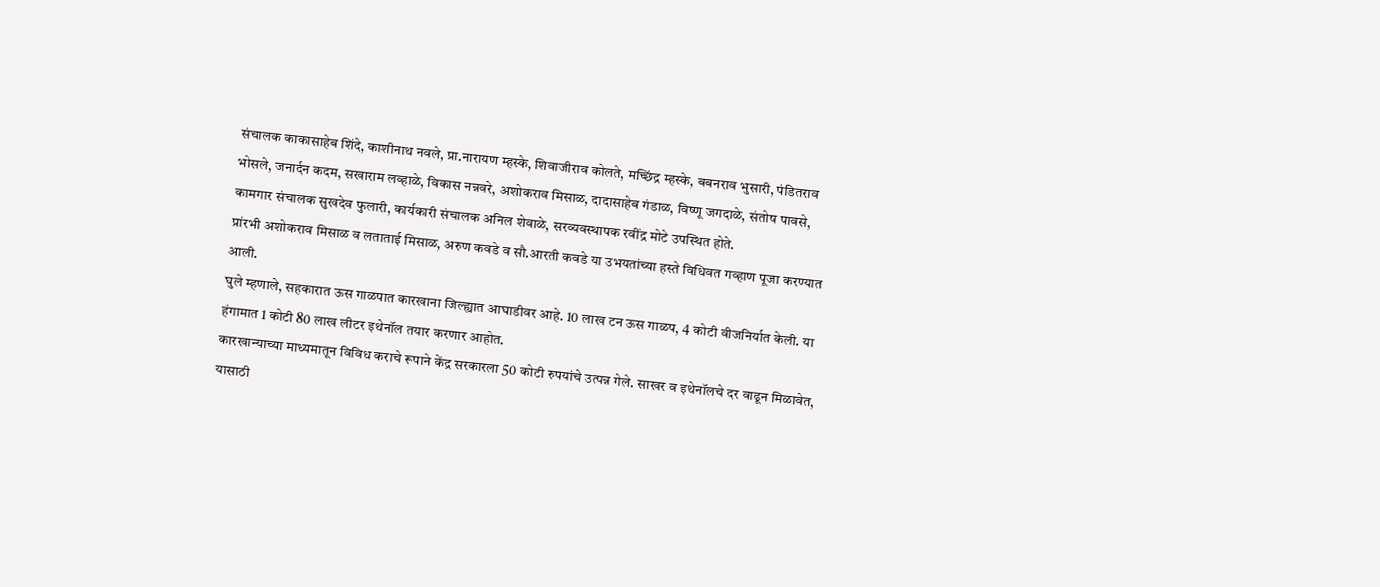संचालक काकासाहेब शिंदे, काशीनाथ नवले, प्रा.नारायण म्हस्के, शिवाजीराव कोलते, मच्छिंद्र म्हस्के, बबनराव भुसारी, पंडितराव भोसले, जनार्दन कदम, सखाराम लव्हाळे, विकास नन्नवरे, अशोकराव मिसाळ, दादासाहेब गंडाळ, विष्णू जगदाळे, संतोष पावसे, कामगार संचालक सुखदेव फुलारी, कार्यकारी संचालक अनिल शेवाळे, सरव्यवस्थापक रवींद्र मोटे उपस्थित होते.
प्रांरभी अशोकराव मिसाळ व लताताई मिसाळ, अरुण कवडे व सौ.आरती कवडे या उभयतांच्या हस्ते विधिवत गव्हाण पूजा करण्यात आली.
घुले म्हणाले, सहकारात ऊस गाळपात कारखाना जिल्ह्यात आघाडीवर आहे. 10 लाख टन ऊस गाळप, 4 कोटी वीजनिर्यात केली. या हंगामात 1 कोटी 80 लाख लीटर इथेनॉल तयार करणार आहोत.
कारखान्याच्या माध्यमातून विविध कराचे रूपाने केंद्र सरकारला 50 कोटी रुपयांचे उत्पन्न गेले. साखर व इथेनॉलचे दर वाढून मिळावेत, यासाठी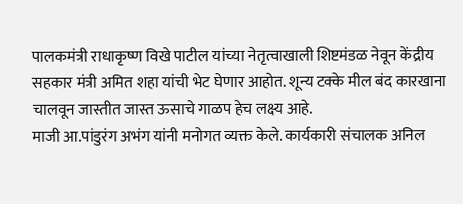पालकमंत्री राधाकृष्ण विखे पाटील यांच्या नेतृत्वाखाली शिष्टमंडळ नेवून केंद्रीय सहकार मंत्री अमित शहा यांची भेट घेणार आहोत. शून्य टक्के मील बंद कारखाना चालवून जास्तीत जास्त ऊसाचे गाळप हेच लक्ष्य आहे.
माजी आ.पांडुरंग अभंग यांनी मनोगत व्यक्त केले. कार्यकारी संचालक अनिल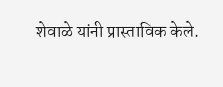शेवाळे यांनी प्रास्ताविक केले.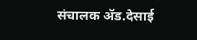संचालक ॲड.देसाई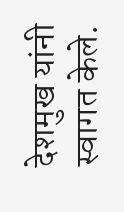देशमुख यांनी स्वागत केले.